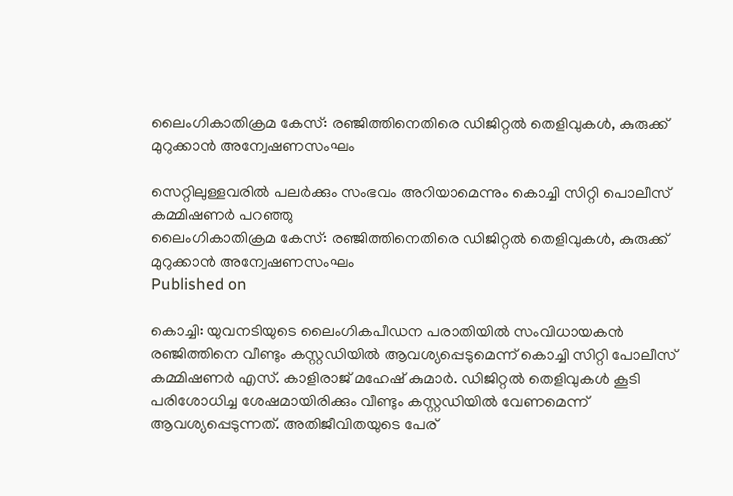ലൈംഗികാതിക്രമ കേസ്: രഞ്ജിത്തിനെതിരെ ഡിജിറ്റല്‍ തെളിവുകള്‍, കുരുക്ക് മുറുക്കാന്‍ അന്വേഷണസംഘം

സെറ്റിലുള്ളവരിൽ പലർക്കും സംഭവം അറിയാമെന്നും കൊച്ചി സിറ്റി പൊലീസ് കമ്മിഷണർ പറഞ്ഞു
ലൈംഗികാതിക്രമ കേസ്: രഞ്ജിത്തിനെതിരെ ഡിജിറ്റല്‍ തെളിവുകള്‍, കുരുക്ക് മുറുക്കാന്‍ അന്വേഷണസംഘം
Published on

കൊച്ചി: യുവനടിയുടെ ലൈംഗികപീഡന പരാതിയിൽ സംവിധായകൻ രഞ്ജിത്തിനെ വീണ്ടും കസ്റ്റഡിയിൽ ആവശ്യപ്പെടുമെന്ന് കൊച്ചി സിറ്റി പോലീസ് കമ്മിഷണർ എസ്. കാളിരാജ് മഹേഷ് കുമാർ. ഡിജിറ്റൽ തെളിവുകൾ കൂടി പരിശോധിച്ച ശേഷമായിരിക്കും വീണ്ടും കസ്റ്റഡിയിൽ വേണമെന്ന് ആവശ്യപ്പെടുന്നത്. അതിജീവിതയുടെ പേര്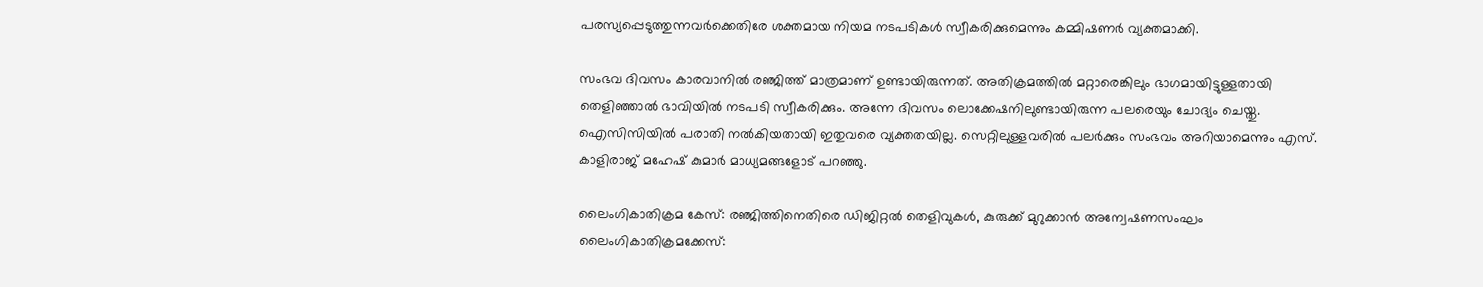പരസ്യപ്പെടുത്തുന്നവർക്കെതിരേ ശക്തമായ നിയമ നടപടികൾ സ്വീകരിക്കുമെന്നും കമ്മിഷണർ വ്യക്തമാക്കി.

സംഭവ ദിവസം കാരവാനിൽ രഞ്ജിത്ത് മാത്രമാണ് ഉണ്ടായിരുന്നത്. അതിക്രമത്തിൽ മറ്റാരെങ്കിലും ഭാഗമായിട്ടുള്ളതായി തെളിഞ്ഞാൽ ഭാവിയിൽ നടപടി സ്വീകരിക്കും. അന്നേ ദിവസം ലൊക്കേഷനിലുണ്ടായിരുന്ന പലരെയും ചോദ്യം ചെയ്തു. ഐസിസിയിൽ പരാതി നൽകിയതായി ഇതുവരെ വ്യക്തതയില്ല. സെറ്റിലുള്ളവരിൽ പലർക്കും സംഭവം അറിയാമെന്നും എസ്. കാളിരാജ് മഹേഷ് കുമാർ മാധ്യമങ്ങളോട് പറഞ്ഞു.

ലൈംഗികാതിക്രമ കേസ്: രഞ്ജിത്തിനെതിരെ ഡിജിറ്റല്‍ തെളിവുകള്‍, കുരുക്ക് മുറുക്കാന്‍ അന്വേഷണസംഘം
ലൈംഗികാതിക്രമക്കേസ്: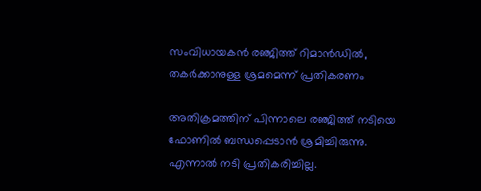സംവിധായകൻ രഞ്ജിത്ത് റിമാൻഡിൽ, തകർക്കാനുള്ള ശ്രമമെന്ന് പ്രതികരണം

അതിക്രമത്തിന് പിന്നാലെ രഞ്ജിത്ത് നടിയെ ഫോണിൽ ബന്ധപ്പെടാൻ ശ്രമിച്ചിരുന്നു. എന്നാൽ നടി പ്രതികരിച്ചില്ല.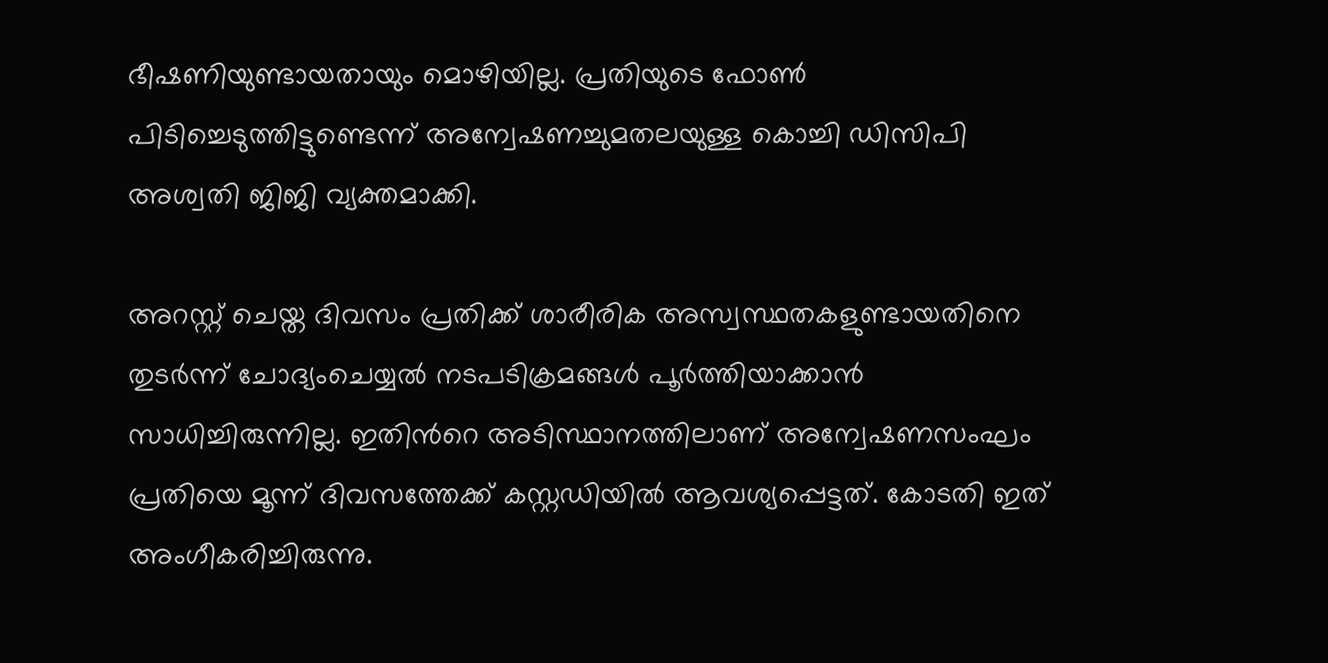ഭീഷണിയുണ്ടായതായും മൊഴിയില്ല. പ്രതിയുടെ ഫോൺ പിടിച്ചെടുത്തിട്ടുണ്ടെന്ന് അന്വേഷണച്ചുമതലയുള്ള കൊച്ചി ഡിസിപി അശ്വതി ജിജി വ്യക്തമാക്കി.

അറസ്റ്റ് ചെയ്ത ദിവസം പ്രതിക്ക് ശാരീരിക അസ്വസ്ഥതകളുണ്ടായതിനെ തുടർന്ന് ചോദ്യംചെയ്യൽ നടപടിക്രമങ്ങള്‍ പൂർത്തിയാക്കാന്‍ സാധിച്ചിരുന്നില്ല. ഇതിന്‍റെ അടിസ്ഥാനത്തിലാണ് അന്വേഷണസംഘം പ്രതിയെ മൂന്ന് ദിവസത്തേക്ക് കസ്റ്റഡിയില്‍ ആവശ്യപ്പെട്ടത്. കോടതി ഇത് അംഗീകരിച്ചിരുന്നു.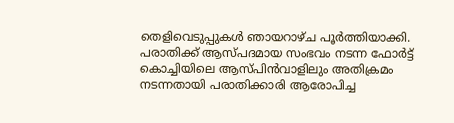തെളിവെടുപ്പുകൾ ഞായറാഴ്ച പൂർത്തിയാക്കി. പരാതിക്ക് ആസ്പദമായ സംഭവം നടന്ന ഫോർട്ട് കൊച്ചിയിലെ ആസ്പിൻവാളിലും അതിക്രമം നടന്നതായി പരാതിക്കാരി ആരോപിച്ച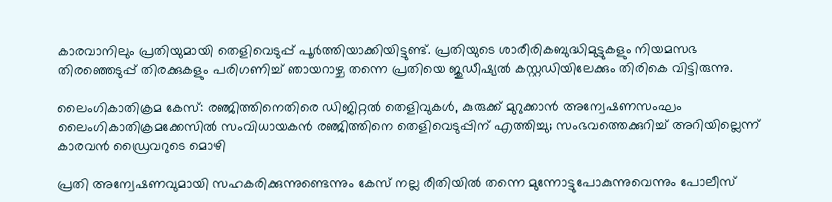കാരവാനിലും പ്രതിയുമായി തെളിവെടുപ്പ് പൂർത്തിയാക്കിയിട്ടുണ്ട്. പ്രതിയുടെ ശാരീരികബുദ്ധിമുട്ടുകളും നിയമസഭ തിരഞ്ഞെടുപ്പ് തിരക്കുകളും പരിഗണിച്ച് ഞായറാഴ്ച തന്നെ പ്രതിയെ ജുഡീഷ്യൽ കസ്റ്റഡിയിലേക്കും തിരികെ വിട്ടിരുന്നു.

ലൈംഗികാതിക്രമ കേസ്: രഞ്ജിത്തിനെതിരെ ഡിജിറ്റല്‍ തെളിവുകള്‍, കുരുക്ക് മുറുക്കാന്‍ അന്വേഷണസംഘം
ലൈംഗികാതിക്രമക്കേസില്‍ സംവിധായകൻ രഞ്ജിത്തിനെ തെളിവെടുപ്പിന് എത്തിച്ചു; സംഭവത്തെക്കുറിച്ച് അറിയില്ലെന്ന് കാരവൻ ഡ്രൈവറുടെ മൊഴി

പ്രതി അന്വേഷണവുമായി സഹകരിക്കുന്നുണ്ടെന്നും കേസ് നല്ല രീതിയിൽ തന്നെ മുന്നോട്ടുപോകുന്നുവെന്നും പോലീസ്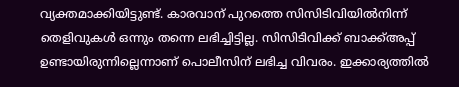വ്യക്തമാക്കിയിട്ടുണ്ട്. കാരവാന് പുറത്തെ സിസിടിവിയിൽനിന്ന് തെളിവുകൾ ഒന്നും തന്നെ ലഭിച്ചിട്ടില്ല. സിസിടിവിക്ക് ബാക്ക്അപ്പ് ഉണ്ടായിരുന്നില്ലെന്നാണ് പൊലീസിന് ലഭിച്ച വിവരം. ഇക്കാര്യത്തിൽ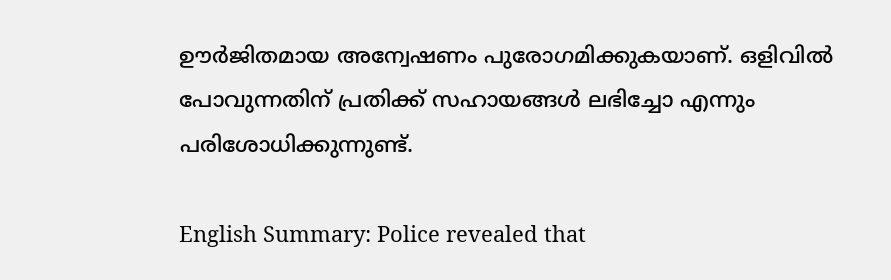ഊർജിതമായ അന്വേഷണം പുരോഗമിക്കുകയാണ്. ഒളിവിൽ പോവുന്നതിന് പ്രതിക്ക് സഹായങ്ങൾ ലഭിച്ചോ എന്നും പരിശോധിക്കുന്നുണ്ട്.

English Summary: Police revealed that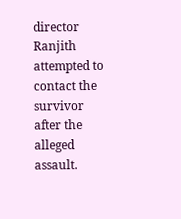director Ranjith attempted to contact the survivor after the alleged assault.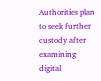Authorities plan to seek further custody after examining digital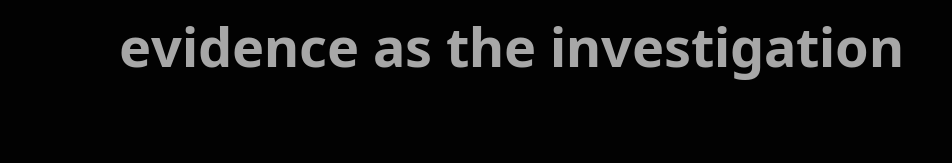evidence as the investigation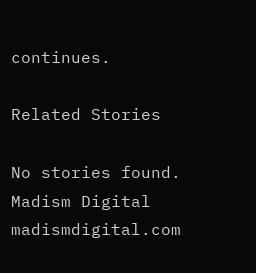continues.

Related Stories

No stories found.
Madism Digital
madismdigital.com